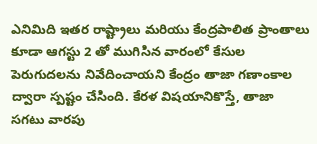ఎనిమిది ఇతర రాష్ట్రాలు మరియు కేంద్రపాలిత ప్రాంతాలు కూడా ఆగస్టు 2 తో ముగిసిన వారంలో కేసుల పెరుగుదలను నివేదించాయని కేంద్రం తాజా గణాంకాల ద్వారా స్పష్టం చేసింది. కేరళ విషయానికొస్తే, తాజా సగటు వారపు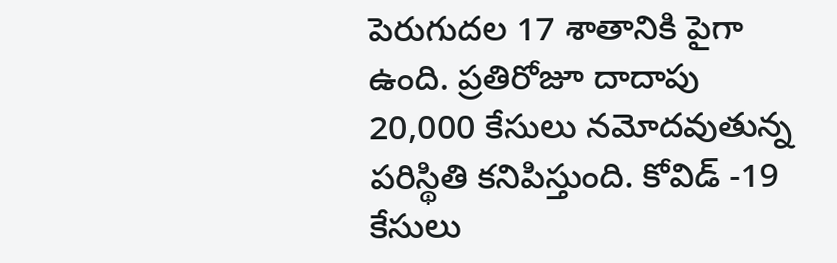పెరుగుదల 17 శాతానికి పైగా ఉంది. ప్రతిరోజూ దాదాపు 20,000 కేసులు నమోదవుతున్న పరిస్థితి కనిపిస్తుంది. కోవిడ్ -19 కేసులు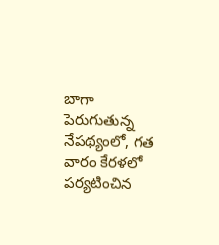బాగా పెరుగుతున్న నేపథ్యంలో, గత వారం కేరళలో పర్యటించిన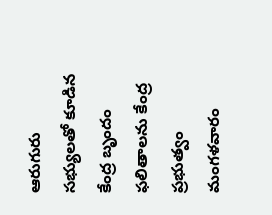ఆరుగురు సభ్యులతో కూడిన కేంద్ర బృందం ఫలితాలను కేంద్ర ప్రభుత్వం మంగళవారం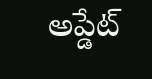అప్డేట్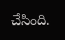చేసింది.